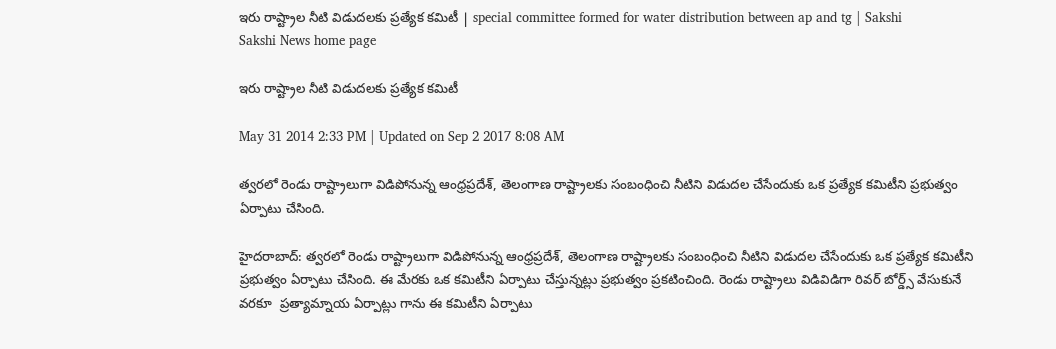ఇరు రాష్ట్రాల నీటి విడుదలకు ప్రత్యేక కమిటీ | special committee formed for water distribution between ap and tg | Sakshi
Sakshi News home page

ఇరు రాష్ట్రాల నీటి విడుదలకు ప్రత్యేక కమిటీ

May 31 2014 2:33 PM | Updated on Sep 2 2017 8:08 AM

త్వరలో రెండు రాష్ట్రాలుగా విడిపోనున్న ఆంధ్రప్రదేశ్, తెలంగాణ రాష్ట్రాలకు సంబంధించి నీటిని విడుదల చేసేందుకు ఒక ప్రత్యేక కమిటీని ప్రభుత్వం ఏర్పాటు చేసింది.

హైదరాబాద్: త్వరలో రెండు రాష్ట్రాలుగా విడిపోనున్న ఆంధ్రప్రదేశ్, తెలంగాణ రాష్ట్రాలకు సంబంధించి నీటిని విడుదల చేసేందుకు ఒక ప్రత్యేక కమిటీని ప్రభుత్వం ఏర్పాటు చేసింది. ఈ మేరకు ఒక కమిటీని ఏర్పాటు చేస్తున్నట్లు ప్రభుత్వం ప్రకటించింది. రెండు రాష్ట్రాలు విడివిడిగా రివర్ బోర్డ్స్ వేసుకునే వరకూ  ప్రత్యామ్నాయ ఏర్పాట్లు గాను ఈ కమిటీని ఏర్పాటు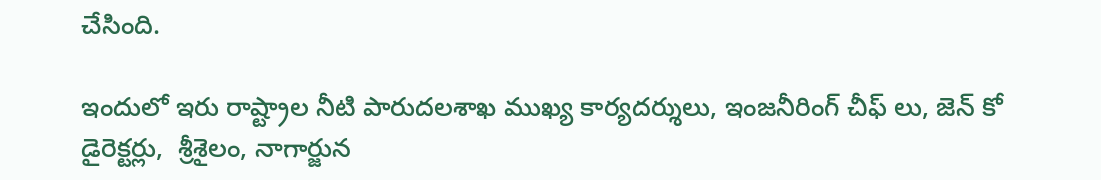చేసింది.

ఇందులో ఇరు రాష్ట్రాల నీటి పారుదలశాఖ ముఖ్య కార్యదర్శులు, ఇంజనీరింగ్ చీఫ్ లు, జెన్ కో డైరెక్టర్లు,  శ్రీశైలం, నాగార్జున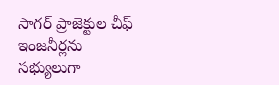సాగర్ ప్రాజెక్టుల చీఫ్ ఇంజనీర్లను సభ్యులుగా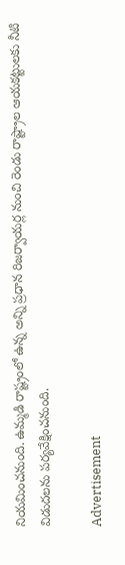నియమించనుంది. ఉమ్మడి రాష్ట్రంలో ఉన్న అన్ని ప్రధాన రిజర్వాయర్ల నుంచి రెండు రాష్ట్రాల ఆయకట్టులకు నీటి విడుదలను పర్యవేక్షించనుంది.

Advertisement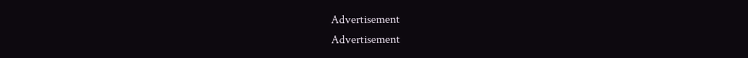Advertisement
Advertisement